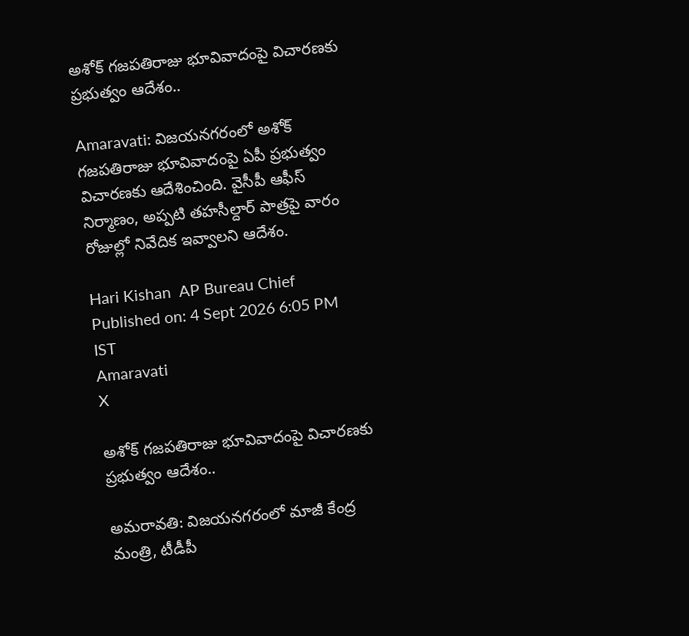అశోక్‌ గజపతిరాజు భూవివాదంపై విచారణకు ప్రభుత్వం ఆదేశం..

Amaravati: విజయనగరంలో అశోక్ గజపతిరాజు భూవివాదంపై ఏపీ ప్రభుత్వం విచారణకు ఆదేశించింది. వైసీపీ ఆఫీస్ నిర్మాణం, అప్పటి తహసీల్దార్ పాత్రపై వారం రోజుల్లో నివేదిక ఇవ్వాలని ఆదేశం.

Hari Kishan  AP Bureau Chief
Published on: 4 Sept 2026 6:05 PM IST
Amaravati
X

అశోక్‌ గజపతిరాజు భూవివాదంపై విచారణకు ప్రభుత్వం ఆదేశం..

అమరావతి: విజయనగరంలో మాజీ కేంద్ర మంత్రి, టీడీపీ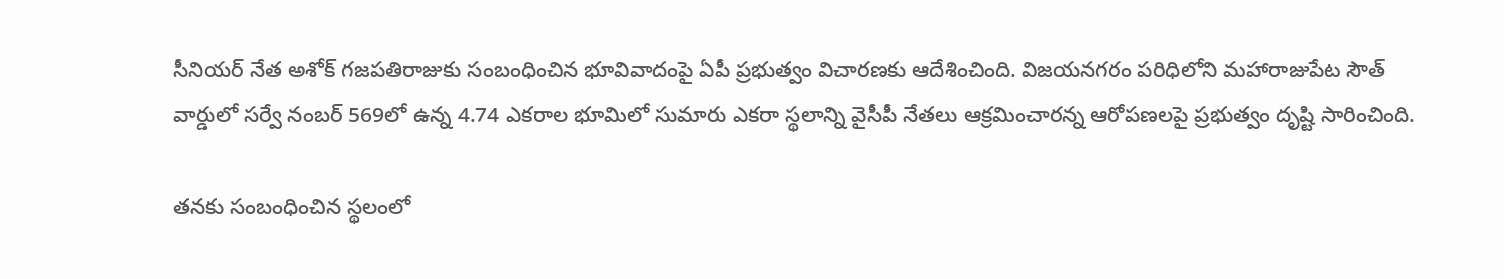సీనియర్‌ నేత అశోక్‌ గజపతిరాజుకు సంబంధించిన భూవివాదంపై ఏపీ ప్రభుత్వం విచారణకు ఆదేశించింది. విజయనగరం పరిధిలోని మహారాజుపేట సౌత్‌ వార్డులో సర్వే నంబర్‌ 569లో ఉన్న 4.74 ఎకరాల భూమిలో సుమారు ఎకరా స్థలాన్ని వైసీపీ నేతలు ఆక్రమించారన్న ఆరోపణలపై ప్రభుత్వం దృష్టి సారించింది.

తనకు సంబంధించిన స్థలంలో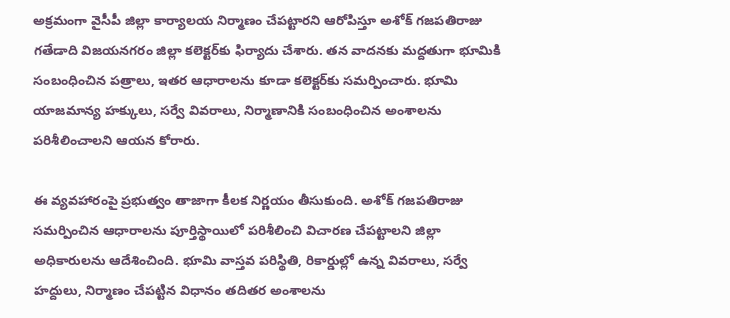అక్రమంగా వైసీపీ జిల్లా కార్యాలయ నిర్మాణం చేపట్టారని ఆరోపిస్తూ అశోక్‌ గజపతిరాజు గతేడాది విజయనగరం జిల్లా కలెక్టర్‌కు ఫిర్యాదు చేశారు. తన వాదనకు మద్దతుగా భూమికి సంబంధించిన పత్రాలు, ఇతర ఆధారాలను కూడా కలెక్టర్‌కు సమర్పించారు. భూమి యాజమాన్య హక్కులు, సర్వే వివరాలు, నిర్మాణానికి సంబంధించిన అంశాలను పరిశీలించాలని ఆయన కోరారు.

ఈ వ్యవహారంపై ప్రభుత్వం తాజాగా కీలక నిర్ణయం తీసుకుంది. అశోక్‌ గజపతిరాజు సమర్పించిన ఆధారాలను పూర్తిస్థాయిలో పరిశీలించి విచారణ చేపట్టాలని జిల్లా అధికారులను ఆదేశించింది. భూమి వాస్తవ పరిస్థితి, రికార్డుల్లో ఉన్న వివరాలు, సర్వే హద్దులు, నిర్మాణం చేపట్టిన విధానం తదితర అంశాలను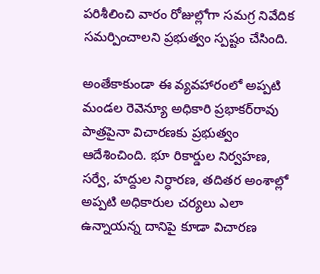పరిశీలించి వారం రోజుల్లోగా సమగ్ర నివేదిక సమర్పించాలని ప్రభుత్వం స్పష్టం చేసింది.

అంతేకాకుండా ఈ వ్యవహారంలో అప్పటి మండల రెవెన్యూ అధికారి ప్రభాకర్‌రావు పాత్రపైనా విచారణకు ప్రభుత్వం ఆదేశించింది. భూ రికార్డుల నిర్వహణ, సర్వే, హద్దుల నిర్ధారణ, తదితర అంశాల్లో అప్పటి అధికారుల చర్యలు ఎలా ఉన్నాయన్న దానిపై కూడా విచారణ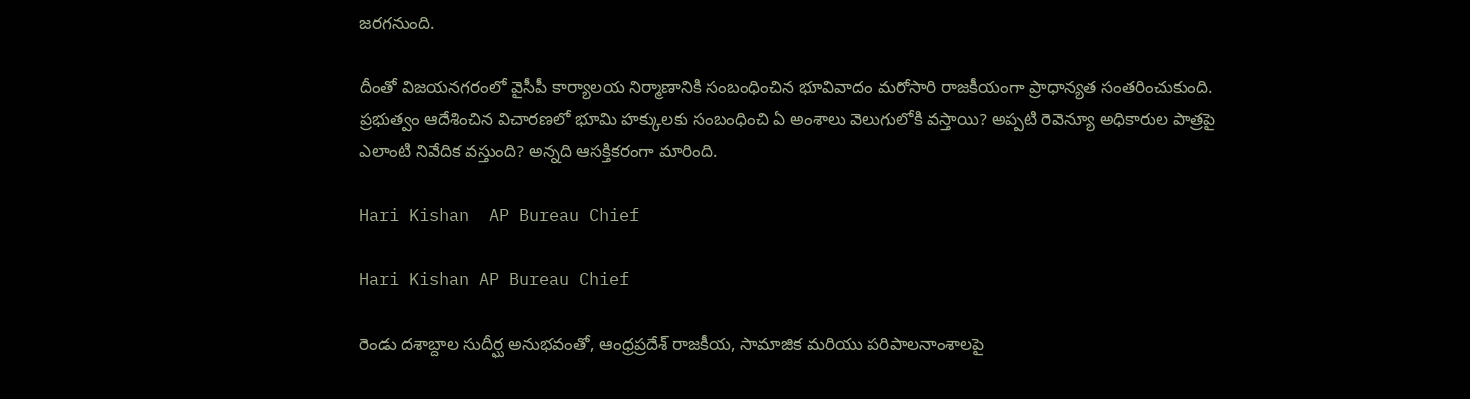జరగనుంది.

దీంతో విజయనగరంలో వైసీపీ కార్యాలయ నిర్మాణానికి సంబంధించిన భూవివాదం మరోసారి రాజకీయంగా ప్రాధాన్యత సంతరించుకుంది. ప్రభుత్వం ఆదేశించిన విచారణలో భూమి హక్కులకు సంబంధించి ఏ అంశాలు వెలుగులోకి వస్తాయి? అప్పటి రెవెన్యూ అధికారుల పాత్రపై ఎలాంటి నివేదిక వస్తుంది? అన్నది ఆసక్తికరంగా మారింది.

Hari Kishan  AP Bureau Chief

Hari Kishan AP Bureau Chief

రెండు దశాబ్దాల సుదీర్ఘ అనుభవంతో, ఆంధ్రప్రదేశ్ రాజకీయ, సామాజిక మరియు పరిపాలనాంశాలపై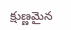క్షుణ్ణమైన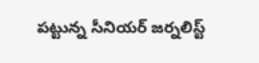పట్టున్న సీనియర్ జర్నలిస్ట్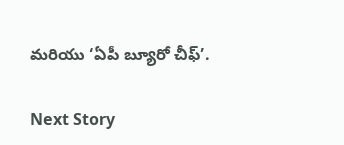మరియు ‘ఏపీ బ్యూరో చీఫ్’.

Next Story